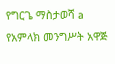የግርጌ ማስታወሻ a የአምላክ መንግሥት አዋጅ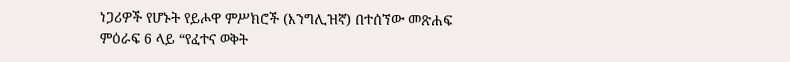ነጋሪዎች የሆኑት የይሖዋ ምሥክሮች (እንግሊዝኛ) በተሰኘው መጽሐፍ ምዕራፍ 6 ላይ “የፈተና ወቅት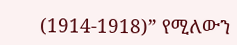(1914-1918)” የሚለውን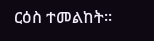ርዕስ ተመልከት።